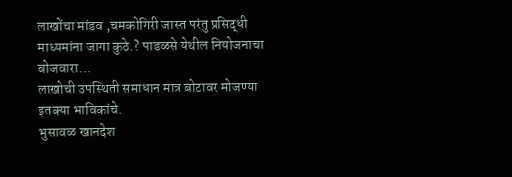लाखोंचा मांडव ,चमकोगिरी जास्त परंतु प्रसिद्धी माध्यमांना जागा कुठे.? पाडळसे येथील नियोजनाचा बोजवारा…
लाखोची उपस्थिती समाधान मात्र बोटावर मोजण्या इतक्या भाविकांचे.
भुसावळ खानदेश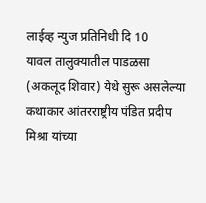लाईव्ह न्युज प्रतिनिधी दि 10
यावल तालुक्यातील पाडळसा (अकलूद शिवार) येथे सुरू असलेल्या कथाकार आंतरराष्ट्रीय पंडित प्रदीप मिश्रा यांच्या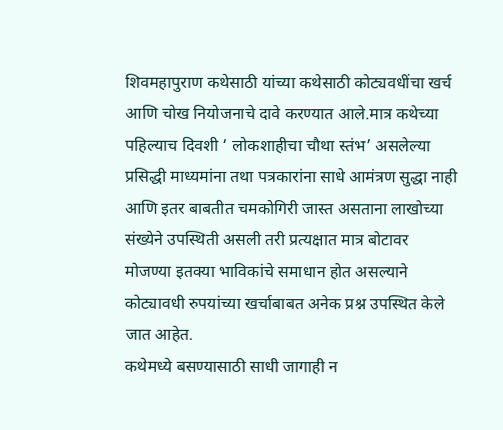शिवमहापुराण कथेसाठी यांच्या कथेसाठी कोट्यवधींचा खर्च आणि चोख नियोजनाचे दावे करण्यात आले.मात्र कथेच्या पहिल्याच दिवशी ‘ लोकशाहीचा चौथा स्तंभ’ असलेल्या प्रसिद्धी माध्यमांना तथा पत्रकारांना साधे आमंत्रण सुद्धा नाही आणि इतर बाबतीत चमकोगिरी जास्त असताना लाखोच्या संख्येने उपस्थिती असली तरी प्रत्यक्षात मात्र बोटावर मोजण्या इतक्या भाविकांचे समाधान होत असल्याने कोट्यावधी रुपयांच्या खर्चाबाबत अनेक प्रश्न उपस्थित केले जात आहेत.
कथेमध्ये बसण्यासाठी साधी जागाही न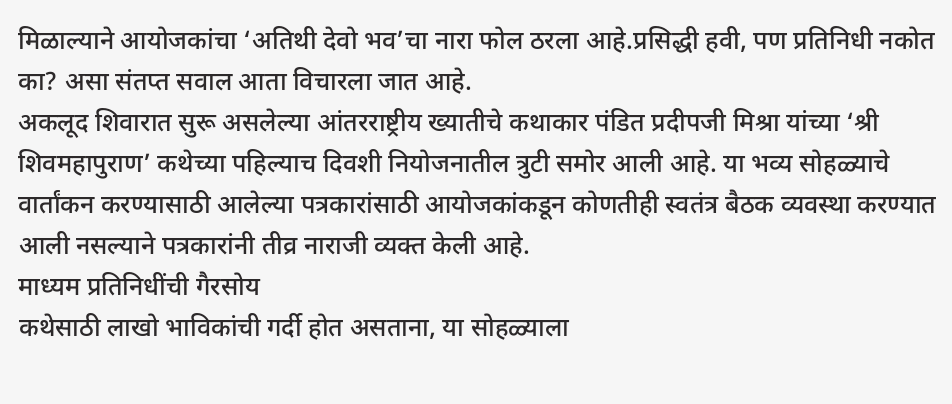मिळाल्याने आयोजकांचा ‘अतिथी देवो भव’चा नारा फोल ठरला आहे.प्रसिद्धी हवी, पण प्रतिनिधी नकोत का? असा संतप्त सवाल आता विचारला जात आहे.
अकलूद शिवारात सुरू असलेल्या आंतरराष्ट्रीय ख्यातीचे कथाकार पंडित प्रदीपजी मिश्रा यांच्या ‘श्री शिवमहापुराण’ कथेच्या पहिल्याच दिवशी नियोजनातील त्रुटी समोर आली आहे. या भव्य सोहळ्याचे वार्तांकन करण्यासाठी आलेल्या पत्रकारांसाठी आयोजकांकडून कोणतीही स्वतंत्र बैठक व्यवस्था करण्यात आली नसल्याने पत्रकारांनी तीव्र नाराजी व्यक्त केली आहे.
माध्यम प्रतिनिधींची गैरसोय
कथेसाठी लाखो भाविकांची गर्दी होत असताना, या सोहळ्याला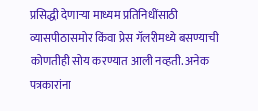प्रसिद्धी देणाऱ्या माध्यम प्रतिनिधींसाठी व्यासपीठासमोर किंवा प्रेस गॅलरीमध्ये बसण्याची कोणतीही सोय करण्यात आली नव्हती. अनेक पत्रकारांना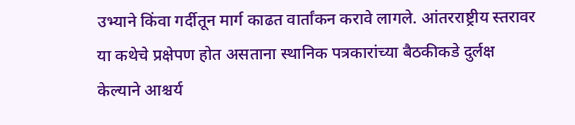उभ्याने किंवा गर्दीतून मार्ग काढत वार्तांकन करावे लागले. आंतरराष्ट्रीय स्तरावर या कथेचे प्रक्षेपण होत असताना स्थानिक पत्रकारांच्या बैठकीकडे दुर्लक्ष केल्याने आश्चर्य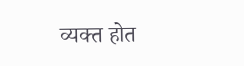व्यक्त होत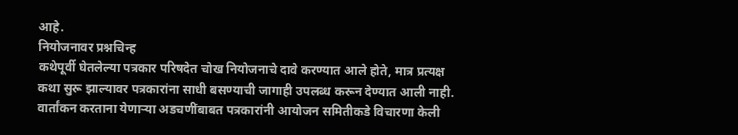आहे.
नियोजनावर प्रश्नचिन्ह
कथेपूर्वी घेतलेल्या पत्रकार परिषदेत चोख नियोजनाचे दावे करण्यात आले होते, मात्र प्रत्यक्ष कथा सुरू झाल्यावर पत्रकारांना साधी बसण्याची जागाही उपलब्ध करून देण्यात आली नाही. वार्तांकन करताना येणाऱ्या अडचणींबाबत पत्रकारांनी आयोजन समितीकडे विचारणा केली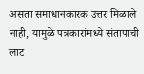असता समाधानकारक उत्तर मिळाले नाही, यामुळे पत्रकारांमध्ये संतापाची लाट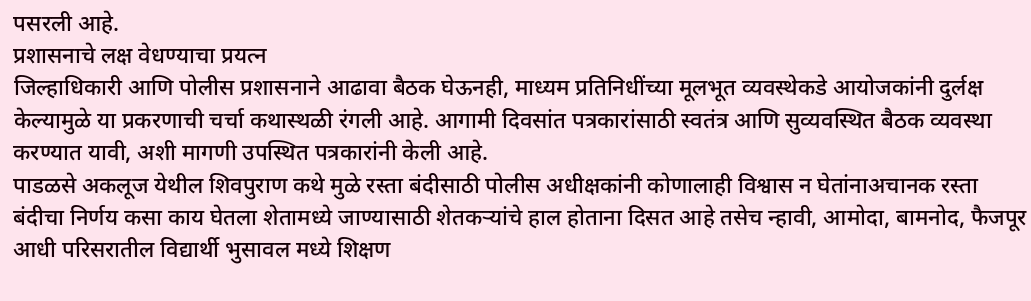पसरली आहे.
प्रशासनाचे लक्ष वेधण्याचा प्रयत्न
जिल्हाधिकारी आणि पोलीस प्रशासनाने आढावा बैठक घेऊनही, माध्यम प्रतिनिधींच्या मूलभूत व्यवस्थेकडे आयोजकांनी दुर्लक्ष केल्यामुळे या प्रकरणाची चर्चा कथास्थळी रंगली आहे. आगामी दिवसांत पत्रकारांसाठी स्वतंत्र आणि सुव्यवस्थित बैठक व्यवस्था करण्यात यावी, अशी मागणी उपस्थित पत्रकारांनी केली आहे.
पाडळसे अकलूज येथील शिवपुराण कथे मुळे रस्ता बंदीसाठी पोलीस अधीक्षकांनी कोणालाही विश्वास न घेतांनाअचानक रस्ता बंदीचा निर्णय कसा काय घेतला शेतामध्ये जाण्यासाठी शेतकऱ्यांचे हाल होताना दिसत आहे तसेच न्हावी, आमोदा, बामनोद, फैजपूर आधी परिसरातील विद्यार्थी भुसावल मध्ये शिक्षण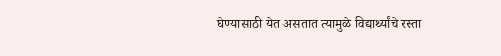घेण्यासाठी येत असतात त्यामुळे विद्यार्थ्यांचे रस्ता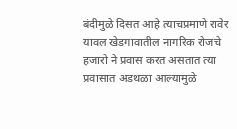बंदीमुळे दिसत आहे त्याचप्रमाणे रावेर यावल खेडगावातील नागरिक रोजचे हजारो ने प्रवास करत असतात त्या प्रवासात अडथळा आल्यामुळे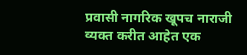प्रवासी नागरिक खूपच नाराजी व्यक्त करीत आहेत एक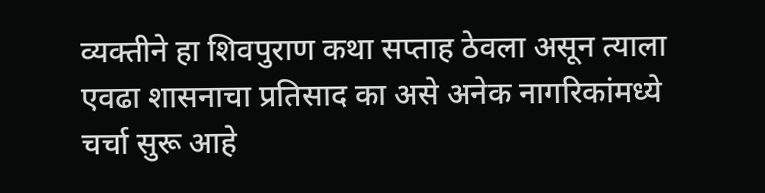व्यक्तीने हा शिवपुराण कथा सप्ताह ठेवला असून त्याला एवढा शासनाचा प्रतिसाद का असे अनेक नागरिकांमध्ये चर्चा सुरू आहे